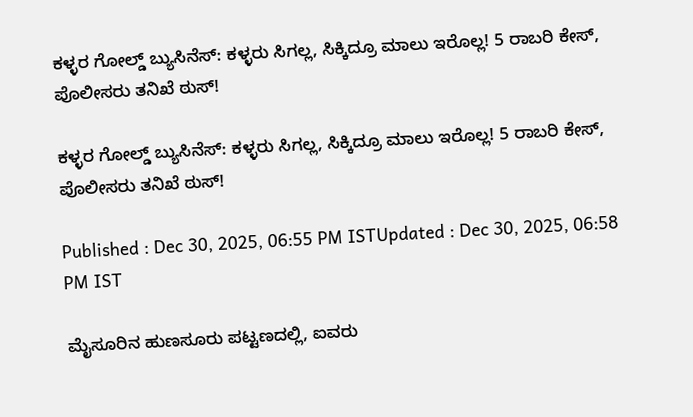ಕಳ್ಳರ ಗೋಲ್ಡ್ ಬ್ಯುಸಿನೆಸ್: ಕಳ್ಳರು ಸಿಗಲ್ಲ, ಸಿಕ್ಕಿದ್ರೂ ಮಾಲು ಇರೊಲ್ಲ! 5 ರಾಬರಿ ಕೇಸ್, ಪೊಲೀಸರು ತನಿಖೆ ಠುಸ್!

ಕಳ್ಳರ ಗೋಲ್ಡ್ ಬ್ಯುಸಿನೆಸ್: ಕಳ್ಳರು ಸಿಗಲ್ಲ, ಸಿಕ್ಕಿದ್ರೂ ಮಾಲು ಇರೊಲ್ಲ! 5 ರಾಬರಿ ಕೇಸ್, ಪೊಲೀಸರು ತನಿಖೆ ಠುಸ್!

Published : Dec 30, 2025, 06:55 PM ISTUpdated : Dec 30, 2025, 06:58 PM IST

ಮೈಸೂರಿನ ಹುಣಸೂರು ಪಟ್ಟಣದಲ್ಲಿ, ಐವರು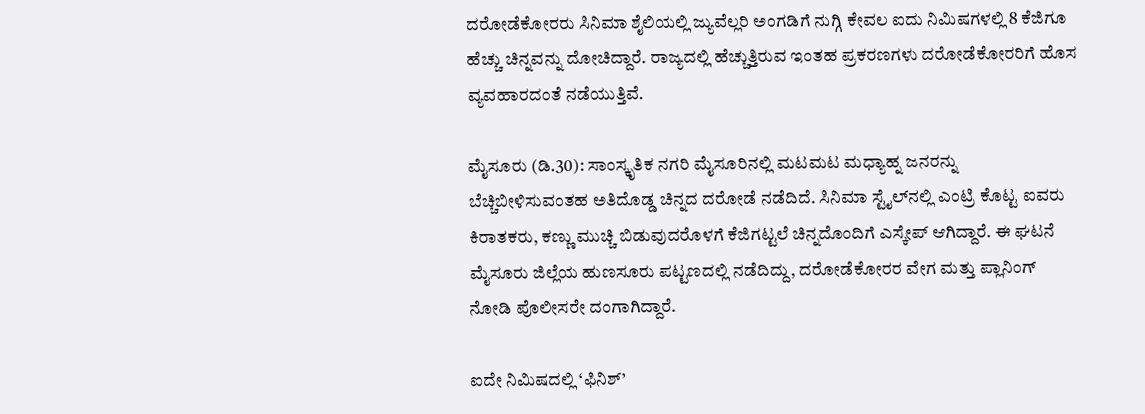ದರೋಡೆಕೋರರು ಸಿನಿಮಾ ಶೈಲಿಯಲ್ಲಿ ಜ್ಯುವೆಲ್ಲರಿ ಅಂಗಡಿಗೆ ನುಗ್ಗಿ ಕೇವಲ ಐದು ನಿಮಿಷಗಳಲ್ಲಿ 8 ಕೆಜಿಗೂ ಹೆಚ್ಚು ಚಿನ್ನವನ್ನು ದೋಚಿದ್ದಾರೆ. ರಾಜ್ಯದಲ್ಲಿ ಹೆಚ್ಚುತ್ತಿರುವ ಇಂತಹ ಪ್ರಕರಣಗಳು ದರೋಡೆಕೋರರಿಗೆ ಹೊಸ ವ್ಯವಹಾರದಂತೆ ನಡೆಯುತ್ತಿವೆ.

ಮೈಸೂರು (ಡಿ.30): ಸಾಂಸ್ಕೃತಿಕ ನಗರಿ ಮೈಸೂರಿನಲ್ಲಿ ಮಟಮಟ ಮಧ್ಯಾಹ್ನ ಜನರನ್ನು ಬೆಚ್ಚಿಬೀಳಿಸುವಂತಹ ಅತಿದೊಡ್ಡ ಚಿನ್ನದ ದರೋಡೆ ನಡೆದಿದೆ. ಸಿನಿಮಾ ಸ್ಟೈಲ್‌ನಲ್ಲಿ ಎಂಟ್ರಿ ಕೊಟ್ಟ ಐವರು ಕಿರಾತಕರು, ಕಣ್ಣು ಮುಚ್ಚಿ ಬಿಡುವುದರೊಳಗೆ ಕೆಜಿಗಟ್ಟಲೆ ಚಿನ್ನದೊಂದಿಗೆ ಎಸ್ಕೇಪ್ ಆಗಿದ್ದಾರೆ. ಈ ಘಟನೆ ಮೈಸೂರು ಜಿಲ್ಲೆಯ ಹುಣಸೂರು ಪಟ್ಟಣದಲ್ಲಿ ನಡೆದಿದ್ದು, ದರೋಡೆಕೋರರ ವೇಗ ಮತ್ತು ಪ್ಲಾನಿಂಗ್ ನೋಡಿ ಪೊಲೀಸರೇ ದಂಗಾಗಿದ್ದಾರೆ.

ಐದೇ ನಿಮಿಷದಲ್ಲಿ ‘ಫಿನಿಶ್’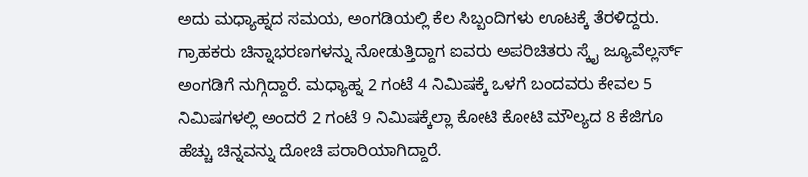ಅದು ಮಧ್ಯಾಹ್ನದ ಸಮಯ, ಅಂಗಡಿಯಲ್ಲಿ ಕೆಲ ಸಿಬ್ಬಂದಿಗಳು ಊಟಕ್ಕೆ ತೆರಳಿದ್ದರು. ಗ್ರಾಹಕರು ಚಿನ್ನಾಭರಣಗಳನ್ನು ನೋಡುತ್ತಿದ್ದಾಗ ಐವರು ಅಪರಿಚಿತರು ಸ್ಕೈ ಜ್ಯೂವೆಲ್ಲರ್ಸ್ ಅಂಗಡಿಗೆ ನುಗ್ಗಿದ್ದಾರೆ. ಮಧ್ಯಾಹ್ನ 2 ಗಂಟೆ 4 ನಿಮಿಷಕ್ಕೆ ಒಳಗೆ ಬಂದವರು ಕೇವಲ 5 ನಿಮಿಷಗಳಲ್ಲಿ ಅಂದರೆ 2 ಗಂಟೆ 9 ನಿಮಿಷಕ್ಕೆಲ್ಲಾ ಕೋಟಿ ಕೋಟಿ ಮೌಲ್ಯದ 8 ಕೆಜಿಗೂ ಹೆಚ್ಚು ಚಿನ್ನವನ್ನು ದೋಚಿ ಪರಾರಿಯಾಗಿದ್ದಾರೆ.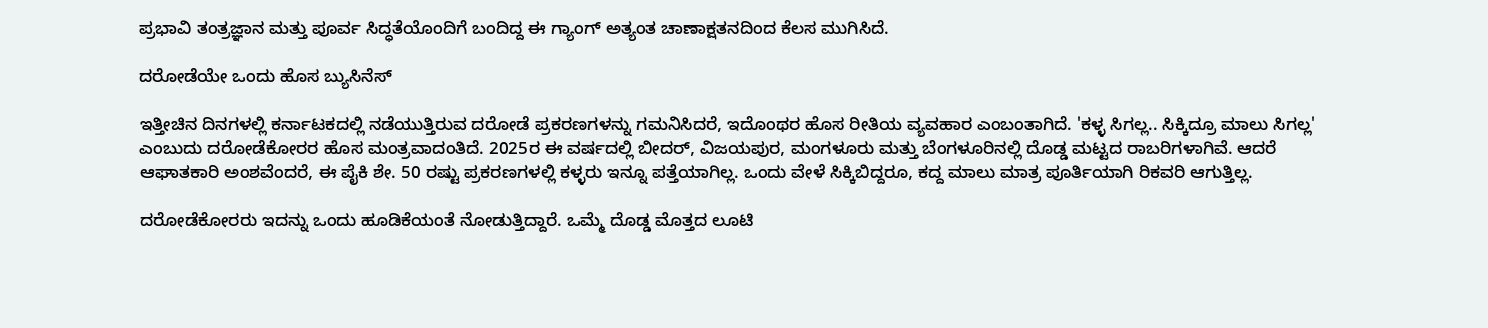ಪ್ರಭಾವಿ ತಂತ್ರಜ್ಞಾನ ಮತ್ತು ಪೂರ್ವ ಸಿದ್ಧತೆಯೊಂದಿಗೆ ಬಂದಿದ್ದ ಈ ಗ್ಯಾಂಗ್ ಅತ್ಯಂತ ಚಾಣಾಕ್ಷತನದಿಂದ ಕೆಲಸ ಮುಗಿಸಿದೆ.

ದರೋಡೆಯೇ ಒಂದು ಹೊಸ ಬ್ಯುಸಿನೆಸ್

ಇತ್ತೀಚಿನ ದಿನಗಳಲ್ಲಿ ಕರ್ನಾಟಕದಲ್ಲಿ ನಡೆಯುತ್ತಿರುವ ದರೋಡೆ ಪ್ರಕರಣಗಳನ್ನು ಗಮನಿಸಿದರೆ, ಇದೊಂಥರ ಹೊಸ ರೀತಿಯ ವ್ಯವಹಾರ ಎಂಬಂತಾಗಿದೆ. 'ಕಳ್ಳ ಸಿಗಲ್ಲ.. ಸಿಕ್ಕಿದ್ರೂ ಮಾಲು ಸಿಗಲ್ಲ' ಎಂಬುದು ದರೋಡೆಕೋರರ ಹೊಸ ಮಂತ್ರವಾದಂತಿದೆ. 2025ರ ಈ ವರ್ಷದಲ್ಲಿ ಬೀದರ್, ವಿಜಯಪುರ, ಮಂಗಳೂರು ಮತ್ತು ಬೆಂಗಳೂರಿನಲ್ಲಿ ದೊಡ್ಡ ಮಟ್ಟದ ರಾಬರಿಗಳಾಗಿವೆ. ಆದರೆ ಆಘಾತಕಾರಿ ಅಂಶವೆಂದರೆ, ಈ ಪೈಕಿ ಶೇ. 50 ರಷ್ಟು ಪ್ರಕರಣಗಳಲ್ಲಿ ಕಳ್ಳರು ಇನ್ನೂ ಪತ್ತೆಯಾಗಿಲ್ಲ. ಒಂದು ವೇಳೆ ಸಿಕ್ಕಿಬಿದ್ದರೂ, ಕದ್ದ ಮಾಲು ಮಾತ್ರ ಪೂರ್ತಿಯಾಗಿ ರಿಕವರಿ ಆಗುತ್ತಿಲ್ಲ.

ದರೋಡೆಕೋರರು ಇದನ್ನು ಒಂದು ಹೂಡಿಕೆಯಂತೆ ನೋಡುತ್ತಿದ್ದಾರೆ. ಒಮ್ಮೆ ದೊಡ್ಡ ಮೊತ್ತದ ಲೂಟಿ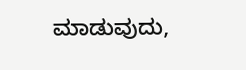ಮಾಡುವುದು,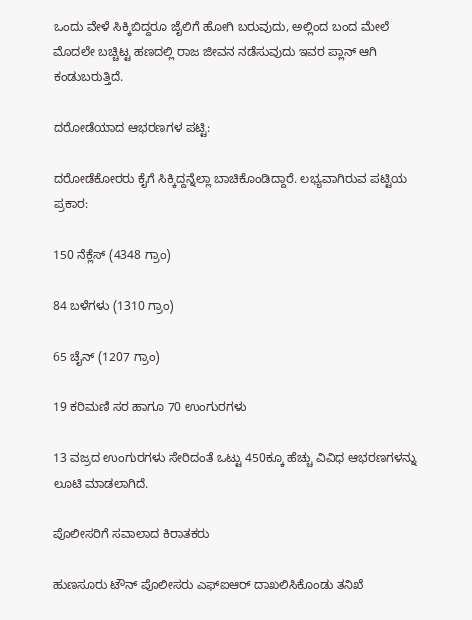ಒಂದು ವೇಳೆ ಸಿಕ್ಕಿಬಿದ್ದರೂ ಜೈಲಿಗೆ ಹೋಗಿ ಬರುವುದು, ಅಲ್ಲಿಂದ ಬಂದ ಮೇಲೆ ಮೊದಲೇ ಬಚ್ಚಿಟ್ಟ ಹಣದಲ್ಲಿ ರಾಜ ಜೀವನ ನಡೆಸುವುದು ಇವರ ಪ್ಲಾನ್ ಆಗಿ ಕಂಡುಬರುತ್ತಿದೆ.

ದರೋಡೆಯಾದ ಆಭರಣಗಳ ಪಟ್ಟಿ:

ದರೋಡೆಕೋರರು ಕೈಗೆ ಸಿಕ್ಕಿದ್ದನ್ನೆಲ್ಲಾ ಬಾಚಿಕೊಂಡಿದ್ದಾರೆ. ಲಭ್ಯವಾಗಿರುವ ಪಟ್ಟಿಯ ಪ್ರಕಾರ:

150 ನೆಕ್ಲೆಸ್ (4348 ಗ್ರಾಂ)

84 ಬಳೆಗಳು (1310 ಗ್ರಾಂ)

65 ಚೈನ್ (1207 ಗ್ರಾಂ)

19 ಕರಿಮಣಿ ಸರ ಹಾಗೂ 70 ಉಂಗುರಗಳು

13 ವಜ್ರದ ಉಂಗುರಗಳು ಸೇರಿದಂತೆ ಒಟ್ಟು 450ಕ್ಕೂ ಹೆಚ್ಚು ವಿವಿಧ ಆಭರಣಗಳನ್ನು ಲೂಟಿ ಮಾಡಲಾಗಿದೆ.

ಪೊಲೀಸರಿಗೆ ಸವಾಲಾದ ಕಿರಾತಕರು

ಹುಣಸೂರು ಟೌನ್ ಪೊಲೀಸರು ಎಫ್‌ಐಆರ್ ದಾಖಲಿಸಿಕೊಂಡು ತನಿಖೆ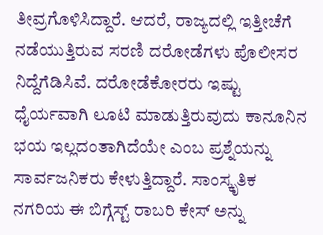ತೀವ್ರಗೊಳಿಸಿದ್ದಾರೆ. ಆದರೆ, ರಾಜ್ಯದಲ್ಲಿ ಇತ್ತೀಚೆಗೆ ನಡೆಯುತ್ತಿರುವ ಸರಣಿ ದರೋಡೆಗಳು ಪೊಲೀಸರ ನಿದ್ದೆಗೆಡಿಸಿವೆ. ದರೋಡೆಕೋರರು ಇಷ್ಟು ಧೈರ್ಯವಾಗಿ ಲೂಟಿ ಮಾಡುತ್ತಿರುವುದು ಕಾನೂನಿನ ಭಯ ಇಲ್ಲದಂತಾಗಿದೆಯೇ ಎಂಬ ಪ್ರಶ್ನೆಯನ್ನು ಸಾರ್ವಜನಿಕರು ಕೇಳುತ್ತಿದ್ದಾರೆ. ಸಾಂಸ್ಕೃತಿಕ ನಗರಿಯ ಈ ಬಿಗ್ಗೆಸ್ಟ್ ರಾಬರಿ ಕೇಸ್ ಅನ್ನು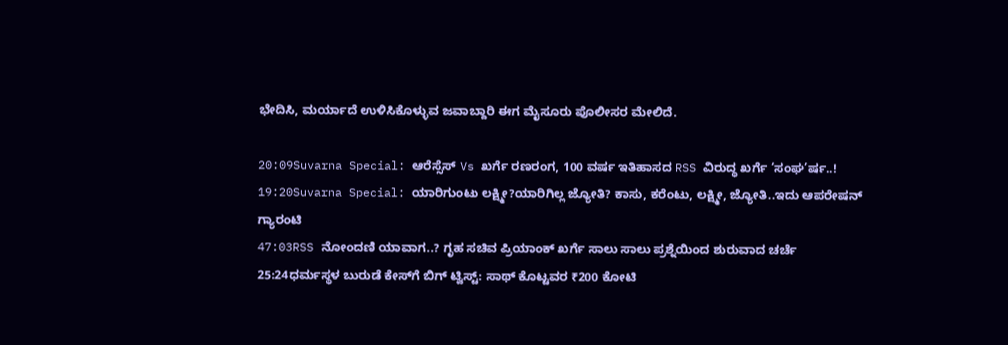ಭೇದಿಸಿ, ಮರ್ಯಾದೆ ಉಳಿಸಿಕೊಳ್ಳುವ ಜವಾಬ್ದಾರಿ ಈಗ ಮೈಸೂರು ಪೊಲೀಸರ ಮೇಲಿದೆ.

20:09Suvarna Special: ಆರೆಸ್ಸೆಸ್ Vs ಖರ್ಗೆ ರಣರಂಗ, 100 ವರ್ಷ ಇತಿಹಾಸದ RSS ವಿರುದ್ಧ ಖರ್ಗೆ ‘ಸಂಘ’ರ್ಷ..!
19:20Suvarna Special: ಯಾರಿಗುಂಟು ಲಕ್ಷ್ಮೀ?ಯಾರಿಗಿಲ್ಲ ಜ್ಯೋತಿ? ಕಾಸು, ಕರೆಂಟು, ಲಕ್ಷ್ಮೀ, ಜ್ಯೋತಿ..ಇದು ಆಪರೇಷನ್ ಗ್ಯಾರಂಟಿ
47:03RSS ನೋಂದಣಿ ಯಾವಾಗ..? ಗೃಹ ಸಚಿವ ಪ್ರಿಯಾಂಕ್ ಖರ್ಗೆ ಸಾಲು ಸಾಲು ಪ್ರಶ್ನೆಯಿಂದ ಶುರುವಾದ ಚರ್ಚೆ
25:24ಧರ್ಮಸ್ಥಳ ಬುರುಡೆ ಕೇಸ್‌ಗೆ ಬಿಗ್ ಟ್ವಿಸ್ಟ್: ಸಾಥ್ ಕೊಟ್ಟವರ ₹200 ಕೋಟಿ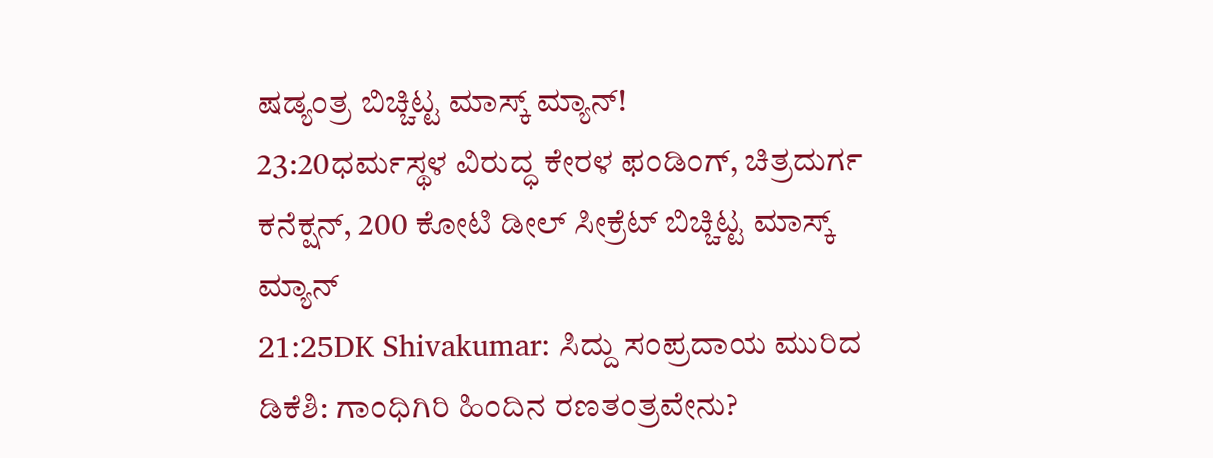ಷಡ್ಯಂತ್ರ ಬಿಚ್ಚಿಟ್ಟ ಮಾಸ್ಕ್‌ ಮ್ಯಾನ್!
23:20ಧರ್ಮಸ್ಥಳ ವಿರುದ್ಧ ಕೇರಳ ಫಂಡಿಂಗ್, ಚಿತ್ರದುರ್ಗ ಕನೆಕ್ಷನ್, 200 ಕೋಟಿ ಡೀಲ್ ಸೀಕ್ರೆಟ್ ಬಿಚ್ಚಿಟ್ಟ ಮಾಸ್ಕ್ ಮ್ಯಾನ್
21:25DK Shivakumar: ಸಿದ್ದು ಸಂಪ್ರದಾಯ ಮುರಿದ ಡಿಕೆಶಿ: ಗಾಂಧಿಗಿರಿ ಹಿಂದಿನ ರಣತಂತ್ರವೇನು?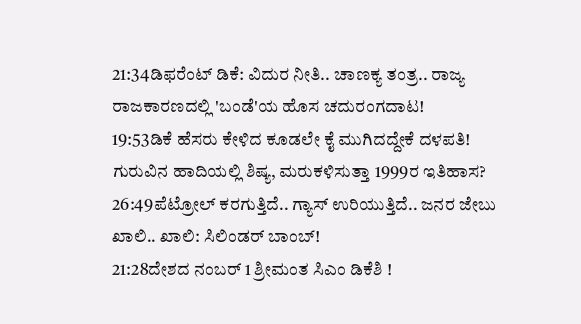21:34ಡಿಫರೆಂಟ್ ಡಿಕೆ: ವಿದುರ ನೀತಿ.. ಚಾಣಕ್ಯ ತಂತ್ರ.. ರಾಜ್ಯ ರಾಜಕಾರಣದಲ್ಲಿ 'ಬಂಡೆ'ಯ ಹೊಸ ಚದುರಂಗದಾಟ!
19:53ಡಿಕೆ ಹೆಸರು ಕೇಳಿದ ಕೂಡಲೇ ಕೈ ಮುಗಿದದ್ದೇಕೆ ದಳಪತಿ! ಗುರುವಿನ ಹಾದಿಯಲ್ಲಿ ಶಿಷ್ಯ, ಮರುಕಳಿಸುತ್ತಾ 1999ರ ಇತಿಹಾಸ?
26:49ಪೆಟ್ರೋಲ್ ಕರಗುತ್ತಿದೆ.. ಗ್ಯಾಸ್ ಉರಿಯುತ್ತಿದೆ.. ಜನರ ಜೇಬು ಖಾಲಿ.. ಖಾಲಿ: ಸಿಲಿಂಡರ್ ಬಾಂಬ್!
21:28ದೇಶದ ನಂಬರ್ 1 ಶ್ರೀಮಂತ ಸಿಎಂ ಡಿಕೆಶಿ !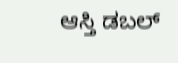ಆಸ್ತಿ ಡಬಲ್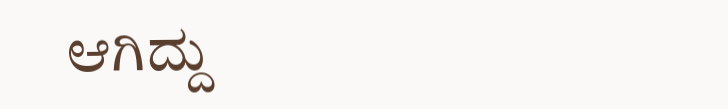ಆಗಿದ್ದು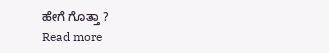ಹೇಗೆ ಗೊತ್ತಾ ?
Read more